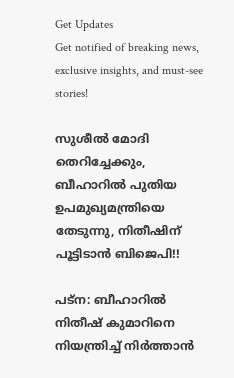Get Updates
Get notified of breaking news, exclusive insights, and must-see stories!

സുശീല്‍ മോദി തെറിച്ചേക്കും, ബീഹാറില്‍ പുതിയ ഉപമുഖ്യമന്ത്രിയെ തേടുന്നു, നിതീഷിന് പൂട്ടിടാന്‍ ബിജെപി!!

പട്‌ന: ബീഹാറില്‍ നിതീഷ് കുമാറിനെ നിയന്ത്രിച്ച് നിര്‍ത്താന്‍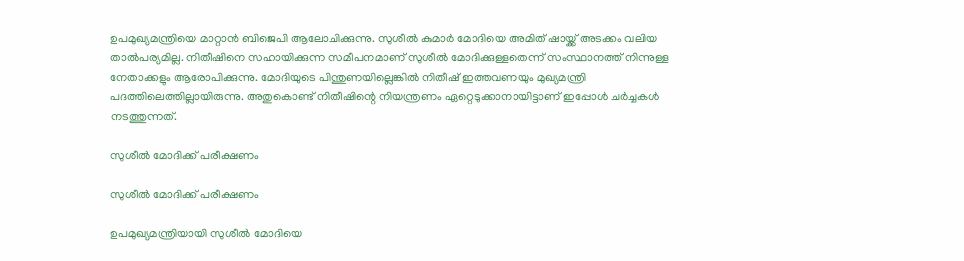ഉപമുഖ്യമന്ത്രിയെ മാറ്റാന്‍ ബിജെപി ആലോചിക്കുന്നു. സുശീല്‍ കുമാര്‍ മോദിയെ അമിത് ഷായ്ക്ക് അടക്കം വലിയ താല്‍പര്യമില്ല. നിതീഷിനെ സഹായിക്കുന്ന സമീപനമാണ് സുശീല്‍ മോദിക്കുള്ളതെന്ന് സംസ്ഥാനത്ത് നിന്നുള്ള നേതാക്കളും ആരോപിക്കുന്നു. മോദിയുടെ പിന്തുണയില്ലെങ്കില്‍ നിതീഷ് ഇത്തവണയും മുഖ്യമന്ത്രി പദത്തിലെത്തില്ലായിരുന്നു. അതുകൊണ്ട് നിതീഷിന്റെ നിയന്ത്രണം ഏറ്റെടുക്കാനായിട്ടാണ് ഇപ്പോള്‍ ചര്‍ച്ചകള്‍ നടത്തുന്നത്.

സുശീല്‍ മോദിക്ക് പരീക്ഷണം

സുശീല്‍ മോദിക്ക് പരീക്ഷണം

ഉപമുഖ്യമന്ത്രിയായി സുശീല്‍ മോദിയെ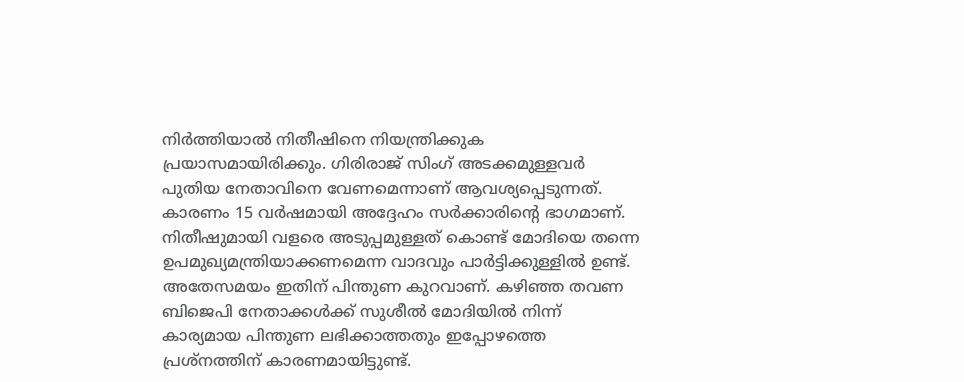നിര്‍ത്തിയാല്‍ നിതീഷിനെ നിയന്ത്രിക്കുക പ്രയാസമായിരിക്കും. ഗിരിരാജ് സിംഗ് അടക്കമുള്ളവര്‍ പുതിയ നേതാവിനെ വേണമെന്നാണ് ആവശ്യപ്പെടുന്നത്. കാരണം 15 വര്‍ഷമായി അദ്ദേഹം സര്‍ക്കാരിന്റെ ഭാഗമാണ്. നിതീഷുമായി വളരെ അടുപ്പമുള്ളത് കൊണ്ട് മോദിയെ തന്നെ ഉപമുഖ്യമന്ത്രിയാക്കണമെന്ന വാദവും പാര്‍ട്ടിക്കുള്ളില്‍ ഉണ്ട്. അതേസമയം ഇതിന് പിന്തുണ കുറവാണ്. കഴിഞ്ഞ തവണ ബിജെപി നേതാക്കള്‍ക്ക് സുശീല്‍ മോദിയില്‍ നിന്ന് കാര്യമായ പിന്തുണ ലഭിക്കാത്തതും ഇപ്പോഴത്തെ പ്രശ്‌നത്തിന് കാരണമായിട്ടുണ്ട്.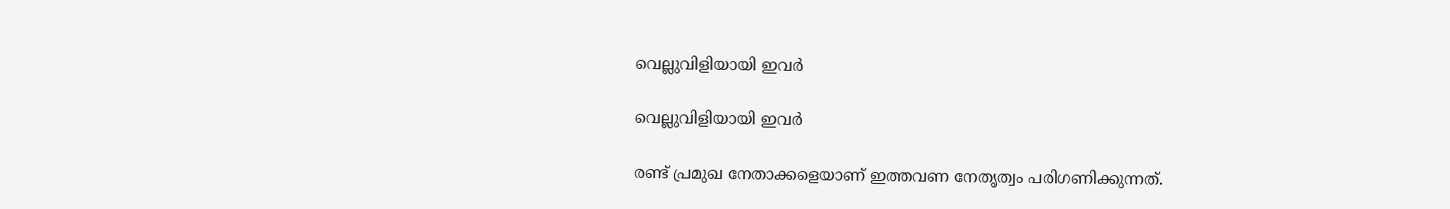വെല്ലുവിളിയായി ഇവര്‍

വെല്ലുവിളിയായി ഇവര്‍

രണ്ട് പ്രമുഖ നേതാക്കളെയാണ് ഇത്തവണ നേതൃത്വം പരിഗണിക്കുന്നത്.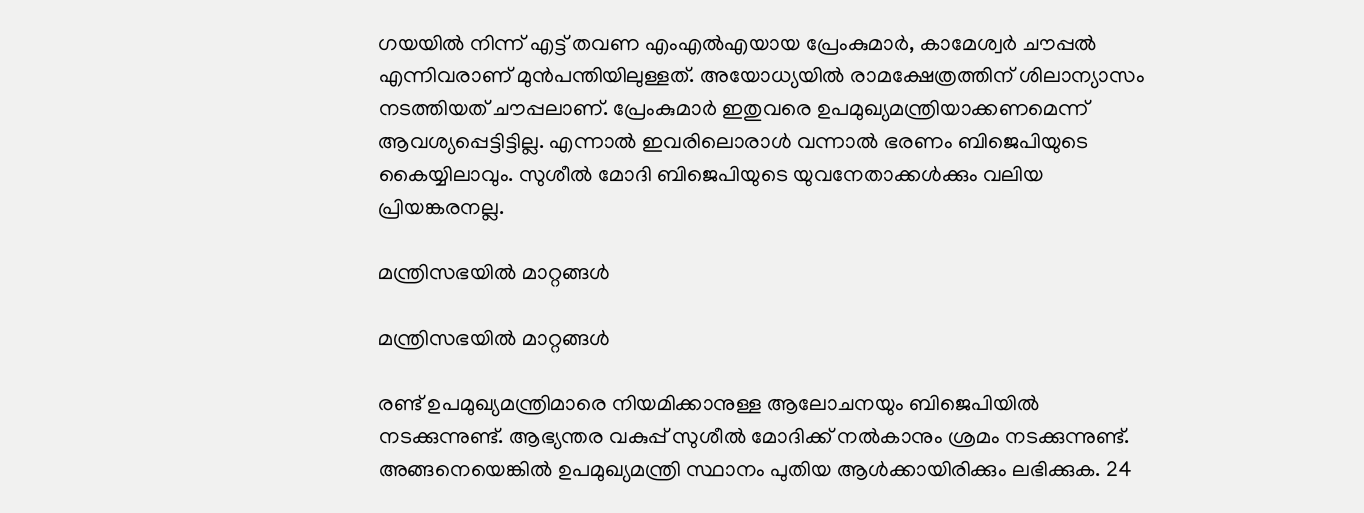ഗയയില്‍ നിന്ന് എട്ട് തവണ എംഎല്‍എയായ പ്രേംകുമാര്‍, കാമേശ്വര്‍ ചൗപ്പല്‍ എന്നിവരാണ് മുന്‍പന്തിയിലുള്ളത്. അയോധ്യയില്‍ രാമക്ഷേത്രത്തിന് ശിലാന്യാസം നടത്തിയത് ചൗപ്പലാണ്. പ്രേംകുമാര്‍ ഇതുവരെ ഉപമുഖ്യമന്ത്രിയാക്കണമെന്ന് ആവശ്യപ്പെട്ടിട്ടില്ല. എന്നാല്‍ ഇവരിലൊരാള്‍ വന്നാല്‍ ഭരണം ബിജെപിയുടെ കൈയ്യിലാവും. സുശീല്‍ മോദി ബിജെപിയുടെ യുവനേതാക്കള്‍ക്കും വലിയ പ്രിയങ്കരനല്ല.

മന്ത്രിസഭയില്‍ മാറ്റങ്ങള്‍

മന്ത്രിസഭയില്‍ മാറ്റങ്ങള്‍

രണ്ട് ഉപമുഖ്യമന്ത്രിമാരെ നിയമിക്കാനുള്ള ആലോചനയും ബിജെപിയില്‍ നടക്കുന്നുണ്ട്. ആഭ്യന്തര വകുപ്പ് സുശീല്‍ മോദിക്ക് നല്‍കാനും ശ്രമം നടക്കുന്നുണ്ട്. അങ്ങനെയെങ്കില്‍ ഉപമുഖ്യമന്ത്രി സ്ഥാനം പുതിയ ആള്‍ക്കായിരിക്കും ലഭിക്കുക. 24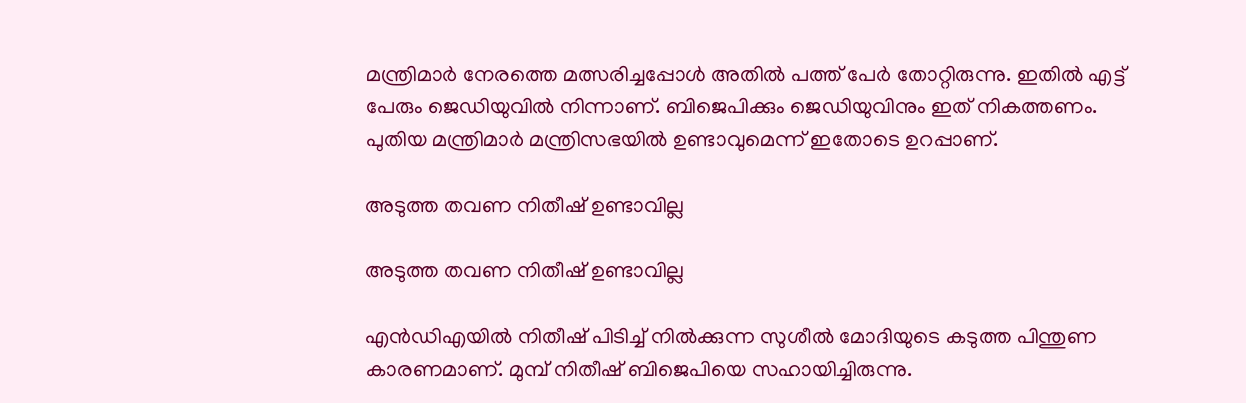മന്ത്രിമാര്‍ നേരത്തെ മത്സരിച്ചപ്പോള്‍ അതില്‍ പത്ത് പേര്‍ തോറ്റിരുന്നു. ഇതില്‍ എട്ട് പേരും ജെഡിയുവില്‍ നിന്നാണ്. ബിജെപിക്കും ജെഡിയുവിനും ഇത് നികത്തണം. പുതിയ മന്ത്രിമാര്‍ മന്ത്രിസഭയില്‍ ഉണ്ടാവുമെന്ന് ഇതോടെ ഉറപ്പാണ്.

അടുത്ത തവണ നിതീഷ് ഉണ്ടാവില്ല

അടുത്ത തവണ നിതീഷ് ഉണ്ടാവില്ല

എന്‍ഡിഎയില്‍ നിതീഷ് പിടിച്ച് നില്‍ക്കുന്ന സുശീല്‍ മോദിയുടെ കടുത്ത പിന്തുണ കാരണമാണ്. മുമ്പ് നിതീഷ് ബിജെപിയെ സഹായിച്ചിരുന്നു.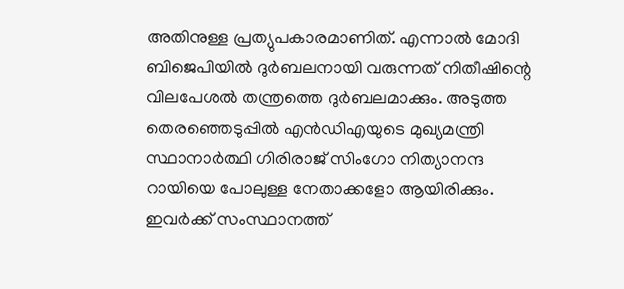അതിനുള്ള പ്രത്യുപകാരമാണിത്. എന്നാല്‍ മോദി ബിജെപിയില്‍ ദുര്‍ബലനായി വരുന്നത് നിതീഷിന്റെ വിലപേശല്‍ തന്ത്രത്തെ ദുര്‍ബലമാക്കും. അടുത്ത തെരഞ്ഞെടുപ്പില്‍ എന്‍ഡിഎയുടെ മുഖ്യമന്ത്രി സ്ഥാനാര്‍ത്ഥി ഗിരിരാജ് സിംഗോ നിത്യാനന്ദ റായിയെ പോലുള്ള നേതാക്കളോ ആയിരിക്കും. ഇവര്‍ക്ക് സംസ്ഥാനത്ത്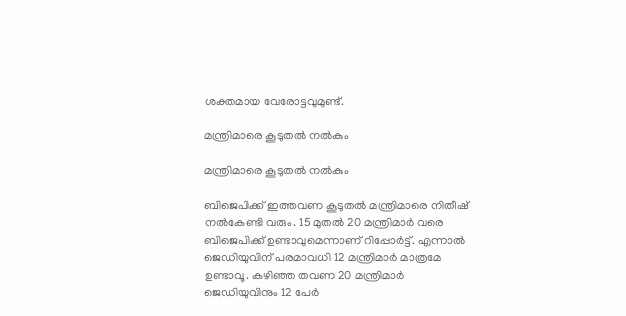ശക്തമായ വേരോട്ടവുമുണ്ട്.

മന്ത്രിമാരെ കൂടുതല്‍ നല്‍കും

മന്ത്രിമാരെ കൂടുതല്‍ നല്‍കും

ബിജെപിക്ക് ഇത്തവണ കൂടുതല്‍ മന്ത്രിമാരെ നിതീഷ് നല്‍കേണ്ടി വരും. 15 മുതല്‍ 20 മന്ത്രിമാര്‍ വരെ ബിജെപിക്ക് ഉണ്ടാവുമെന്നാണ് റിപ്പോര്‍ട്ട്. എന്നാല്‍ ജെഡിയുവിന് പരമാവധി 12 മന്ത്രിമാര്‍ മാത്രമേ ഉണ്ടാവൂ. കഴിഞ്ഞ തവണ 20 മന്ത്രിമാര്‍ ജെഡിയുവിനും 12 പേര്‍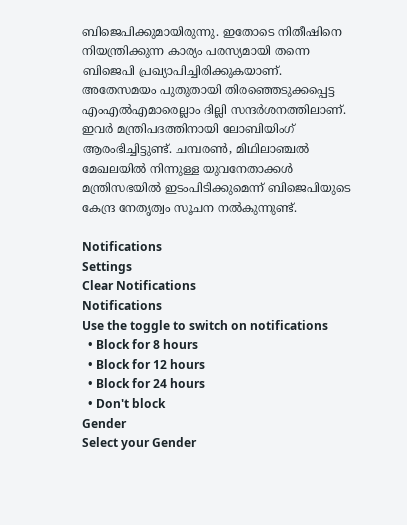ബിജെപിക്കുമായിരുന്നു. ഇതോടെ നിതീഷിനെ നിയന്ത്രിക്കുന്ന കാര്യം പരസ്യമായി തന്നെ ബിജെപി പ്രഖ്യാപിച്ചിരിക്കുകയാണ്. അതേസമയം പുതുതായി തിരഞ്ഞെടുക്കപ്പെട്ട എംഎല്‍എമാരെല്ലാം ദില്ലി സന്ദര്‍ശനത്തിലാണ്. ഇവര്‍ മന്ത്രിപദത്തിനായി ലോബിയിംഗ് ആരംഭിച്ചിട്ടുണ്ട്. ചമ്പരണ്‍, മിഥിലാഞ്ചല്‍ മേഖലയില്‍ നിന്നുള്ള യുവനേതാക്കള്‍ മന്ത്രിസഭയില്‍ ഇടംപിടിക്കുമെന്ന് ബിജെപിയുടെ കേന്ദ്ര നേതൃത്വം സൂചന നല്‍കുന്നുണ്ട്.

Notifications
Settings
Clear Notifications
Notifications
Use the toggle to switch on notifications
  • Block for 8 hours
  • Block for 12 hours
  • Block for 24 hours
  • Don't block
Gender
Select your Gender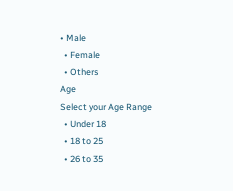• Male
  • Female
  • Others
Age
Select your Age Range
  • Under 18
  • 18 to 25
  • 26 to 35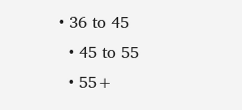• 36 to 45
  • 45 to 55
  • 55+